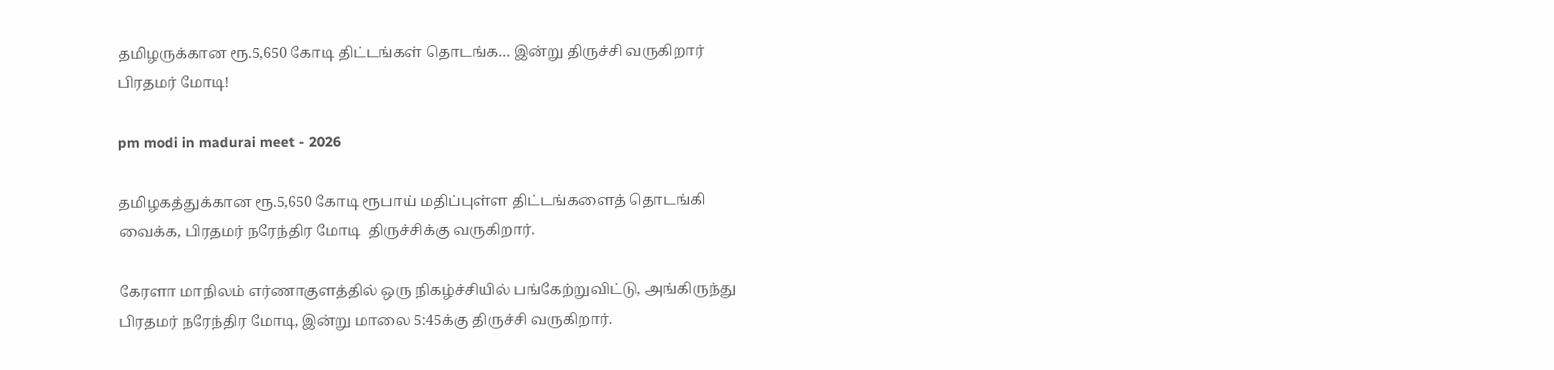தமிழருக்கான ரூ.5,650 கோடி திட்டங்கள் தொடங்க… இன்று திருச்சி வருகிறார் பிரதமர் மோடி!

pm modi in madurai meet - 2026

தமிழகத்துக்கான ரூ.5,650 கோடி ரூபாய் மதிப்புள்ள திட்டங்களைத் தொடங்கி வைக்க, பிரதமர் நரேந்திர மோடி  திருச்சிக்கு வருகிறார்.

கேரளா மாநிலம் எர்ணாகுளத்தில் ஒரு நிகழ்ச்சியில் பங்கேற்றுவிட்டு, அங்கிருந்து பிரதமர் நரேந்திர மோடி, இன்று மாலை 5:45க்கு திருச்சி வருகிறார்.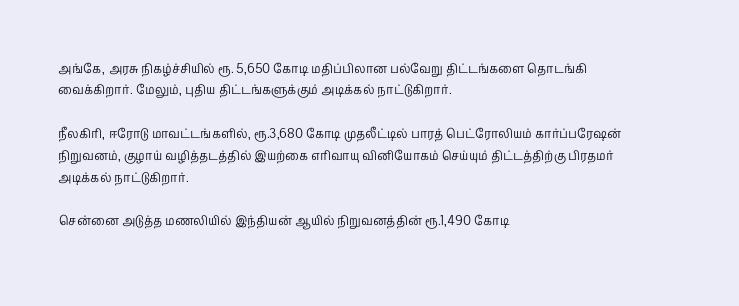அங்கே, அரசு நிகழ்ச்சியில் ரூ. 5,650 கோடி மதிப்பிலான பல்வேறு திட்டங்களை தொடங்கி வைக்கிறார். மேலும், புதிய திட்டங்களுக்கும் அடிக்கல் நாட்டுகிறார்.

நீலகிரி, ஈரோடு மாவட்டங்களில், ரூ.3,680 கோடி முதலீட்டில் பாரத் பெட்ரோலியம் கார்ப்பரேஷன் நிறுவனம், குழாய் வழித்தடத்தில் இயற்கை எரிவாயு வினியோகம் செய்யும் திட்டத்திற்கு பிரதமர் அடிக்கல் நாட்டுகிறார்.

சென்னை அடுத்த மணலியில் இந்தியன் ஆயில் நிறுவனத்தின் ரூ.1,490 கோடி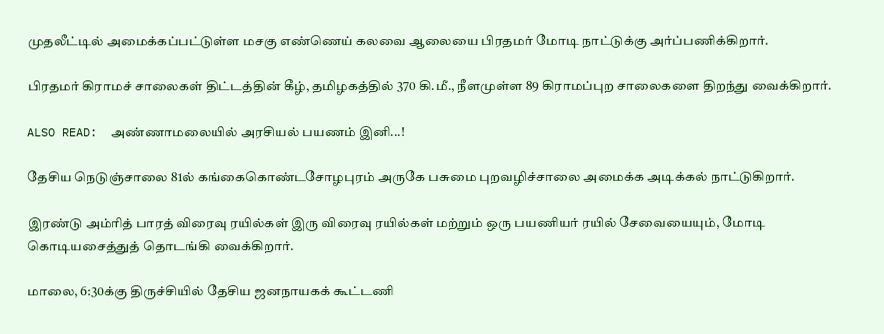முதலீட்டில் அமைக்கப்பட்டுள்ள மசகு எண்ணெய் கலவை ஆலையை பிரதமர் மோடி நாட்டுக்கு அர்ப்பணிக்கிறார்.

பிரதமர் கிராமச் சாலைகள் திட்டத்தின் கீழ், தமிழகத்தில் 370 கி.மீ., நீளமுள்ள 89 கிராமப்புற சாலைகளை திறந்து வைக்கிறார்.

ALSO READ:  அண்ணாமலையில் அரசியல் பயணம் இனி...!

தேசிய நெடுஞ்சாலை 81ல் கங்கைகொண்டசோழபுரம் அருகே பசுமை புறவழிச்சாலை அமைக்க அடிக்கல் நாட்டுகிறார்.

இரண்டு அம்ரித் பாரத் விரைவு ரயில்கள் இரு விரைவு ரயில்கள் மற்றும் ஒரு பயணியர் ரயில் சேவையையும், மோடி கொடியசைத்துத் தொடங்கி வைக்கிறார்.

மாலை, 6:30க்கு திருச்சியில் தேசிய ஜனநாயகக் கூட்டணி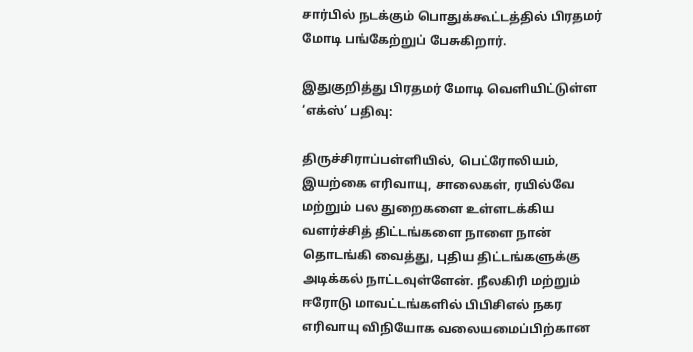சார்பில் நடக்கும் பொதுக்கூட்டத்தில் பிரதமர் மோடி பங்கேற்றுப் பேசுகிறார்.

இதுகுறித்து பிரதமர் மோடி வெளியிட்டுள்ள ‘எக்ஸ்’ பதிவு:

திருச்சிராப்பள்ளியில், பெட்ரோலியம், இயற்கை எரிவாயு, சாலைகள், ரயில்வே மற்றும் பல துறைகளை உள்ளடக்கிய வளர்ச்சித் திட்டங்களை நாளை நான் தொடங்கி வைத்து, புதிய திட்டங்களுக்கு அடிக்கல் நாட்டவுள்ளேன். நீலகிரி மற்றும் ஈரோடு மாவட்டங்களில் பிபிசிஎல் நகர எரிவாயு விநியோக வலையமைப்பிற்கான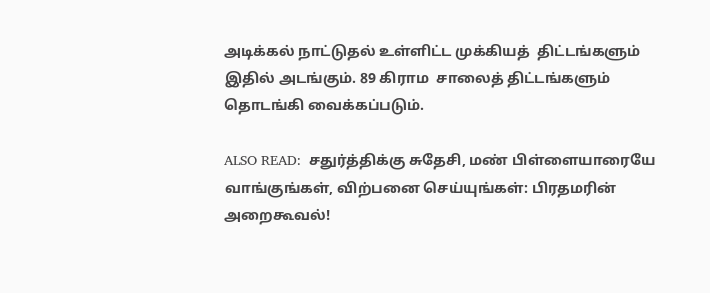அடிக்கல் நாட்டுதல் உள்ளிட்ட முக்கியத்  திட்டங்களும் இதில் அடங்கும். 89 கிராம  சாலைத் திட்டங்களும் தொடங்கி வைக்கப்படும்.

ALSO READ:  சதுர்த்திக்கு சுதேசி, மண் பிள்ளையாரையே வாங்குங்கள், விற்பனை செய்யுங்கள்: பிரதமரின் அறைகூவல்!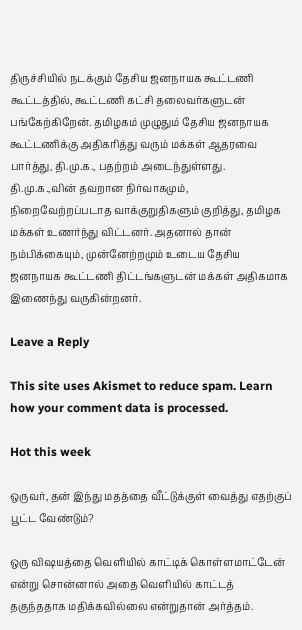திருச்சியில் நடக்கும் தேசிய ஜனநாயக கூட்டணி கூட்டத்தில், கூட்டணி கட்சி தலைவர்களுடன் பங்கேற்கிறேன். தமிழகம் முழுதும் தேசிய ஜனநாயக கூட்டணிக்கு அதிகரித்து வரும் மக்கள் ஆதரவை பார்த்து, தி.மு.க., பதற்றம் அடைந்துள்ளது.  தி.மு.க.,வின் தவறான நிர்வாகமும், நிறைவேற்றப்படாத வாக்குறுதிகளும் குறித்து, தமிழக மக்கள் உணர்ந்து விட்டனர். அதனால் தான் நம்பிக்கையும், முன்னேற்றமும் உடைய தேசிய ஜனநாயக கூட்டணி திட்டங்களுடன் மக்கள் அதிகமாக இணைந்து வருகின்றனர்.

Leave a Reply

This site uses Akismet to reduce spam. Learn how your comment data is processed.

Hot this week

ஒருவர், தன் இந்து மதத்தை வீட்டுக்குள் வைத்து எதற்குப் பூட்ட வேண்டும்?

ஒரு விஷயத்தை வெளியில் காட்டிக் கொள்ளமாட்டேன் என்று சொன்னால் அதை வெளியில் காட்டத் தகுந்ததாக மதிக்கவில்லை என்றுதான் அர்த்தம்.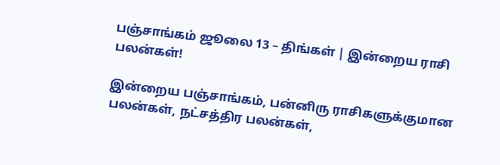பஞ்சாங்கம் ஜூலை 13 – திங்கள் | இன்றைய ராசி பலன்கள்!

இன்றைய பஞ்சாங்கம், பன்னிரு ராசிகளுக்குமான பலன்கள், நட்சத்திர பலன்கள்,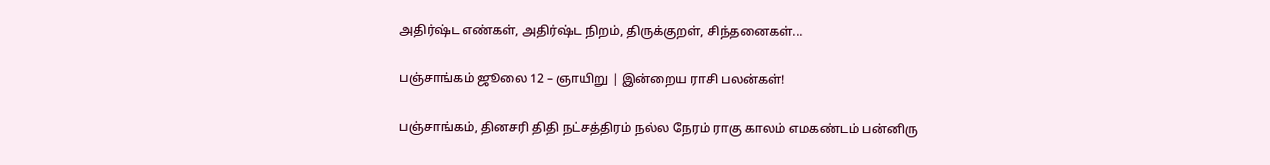அதிர்ஷ்ட எண்கள், அதிர்ஷ்ட நிறம், திருக்குறள், சிந்தனைகள்...

பஞ்சாங்கம் ஜூலை 12 – ஞாயிறு | இன்றைய ராசி பலன்கள்!

பஞ்சாங்கம், தினசரி திதி நட்சத்திரம் நல்ல நேரம் ராகு காலம் எமகண்டம் பன்னிரு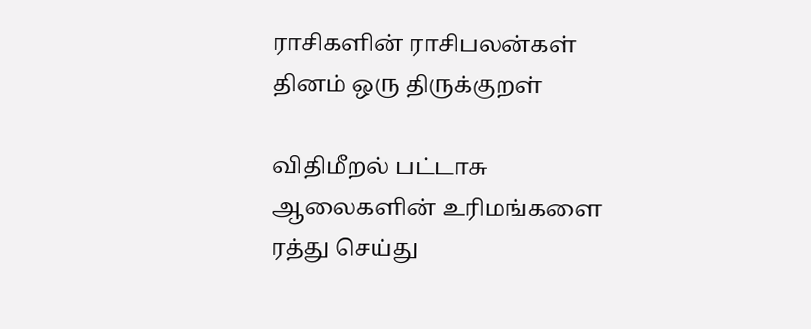ராசிகளின் ராசிபலன்கள் தினம் ஒரு திருக்குறள்

விதிமீறல் பட்டாசு ஆலைகளின் உரிமங்களை ரத்து செய்து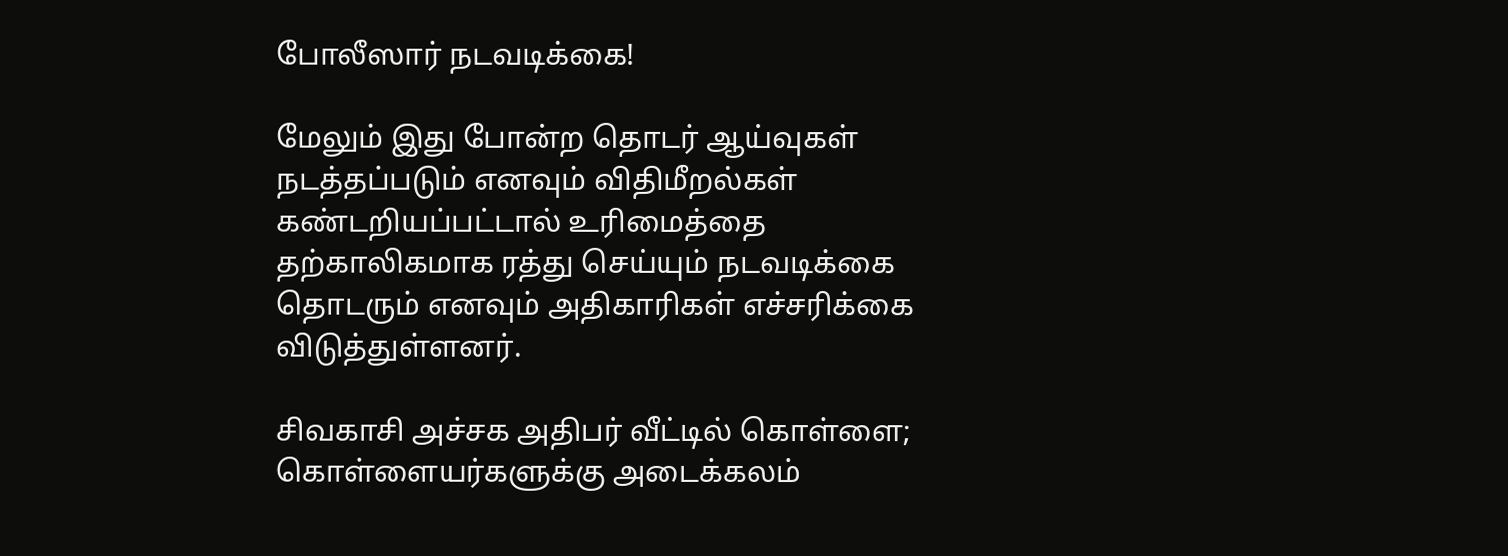போலீஸார் நடவடிக்கை!

மேலும் இது போன்ற தொடர் ஆய்வுகள் நடத்தப்படும் எனவும் விதிமீறல்கள் கண்டறியப்பட்டால் உரிமைத்தை தற்காலிகமாக ரத்து செய்யும் நடவடிக்கை தொடரும் எனவும் அதிகாரிகள் எச்சரிக்கை விடுத்துள்ளனர்.

சிவகாசி அச்சக அதிபர் வீட்டில் கொள்ளை; கொள்ளையர்களுக்கு அடைக்கலம்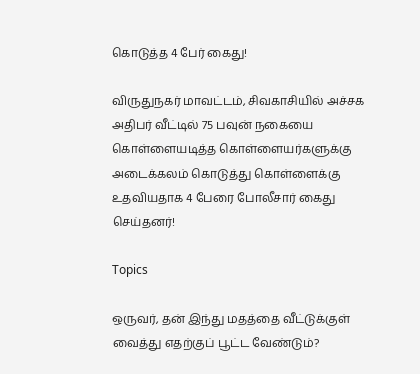கொடுத்த 4 பேர் கைது!

விருதுநகர் மாவட்டம், சிவகாசியில் அச்சக அதிபர் வீட்டில் 75 பவுன் நகையை கொள்ளையடித்த கொள்ளையர்களுக்கு அடைக்கலம் கொடுத்து கொள்ளைக்கு உதவியதாக 4 பேரை போலீசார் கைது செய்தனர்!

Topics

ஒருவர், தன் இந்து மதத்தை வீட்டுக்குள் வைத்து எதற்குப் பூட்ட வேண்டும்?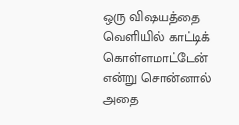ஒரு விஷயத்தை வெளியில் காட்டிக் கொள்ளமாட்டேன் என்று சொன்னால் அதை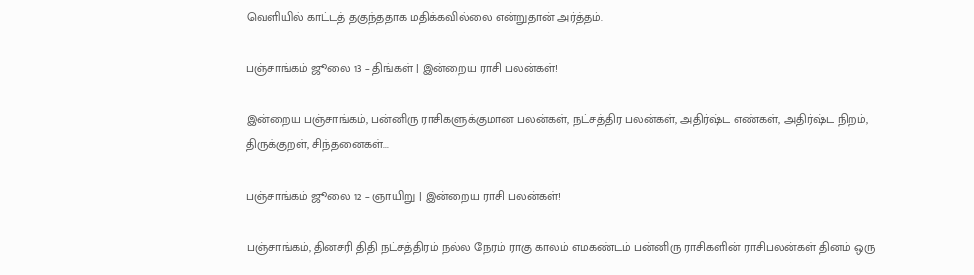வெளியில் காட்டத் தகுந்ததாக மதிக்கவில்லை என்றுதான் அர்த்தம்.

பஞ்சாங்கம் ஜூலை 13 – திங்கள் | இன்றைய ராசி பலன்கள்!

இன்றைய பஞ்சாங்கம், பன்னிரு ராசிகளுக்குமான பலன்கள், நட்சத்திர பலன்கள், அதிர்ஷ்ட எண்கள், அதிர்ஷ்ட நிறம், திருக்குறள், சிந்தனைகள்...

பஞ்சாங்கம் ஜூலை 12 – ஞாயிறு | இன்றைய ராசி பலன்கள்!

பஞ்சாங்கம், தினசரி திதி நட்சத்திரம் நல்ல நேரம் ராகு காலம் எமகண்டம் பன்னிரு ராசிகளின் ராசிபலன்கள் தினம் ஒரு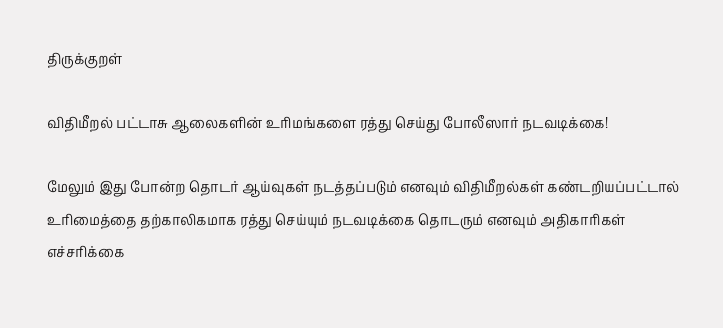திருக்குறள்

விதிமீறல் பட்டாசு ஆலைகளின் உரிமங்களை ரத்து செய்து போலீஸார் நடவடிக்கை!

மேலும் இது போன்ற தொடர் ஆய்வுகள் நடத்தப்படும் எனவும் விதிமீறல்கள் கண்டறியப்பட்டால் உரிமைத்தை தற்காலிகமாக ரத்து செய்யும் நடவடிக்கை தொடரும் எனவும் அதிகாரிகள் எச்சரிக்கை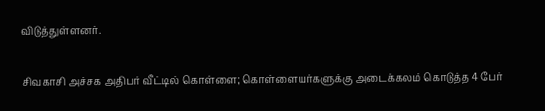விடுத்துள்ளனர்.

சிவகாசி அச்சக அதிபர் வீட்டில் கொள்ளை; கொள்ளையர்களுக்கு அடைக்கலம் கொடுத்த 4 பேர்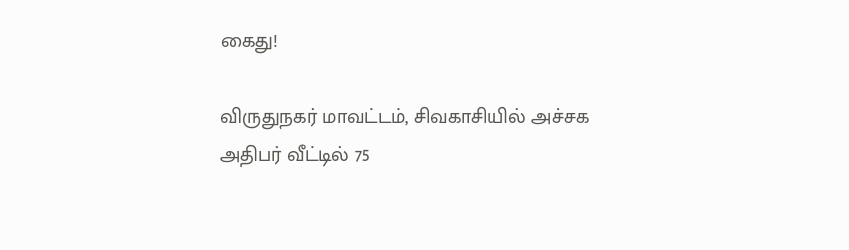கைது!

விருதுநகர் மாவட்டம், சிவகாசியில் அச்சக அதிபர் வீட்டில் 75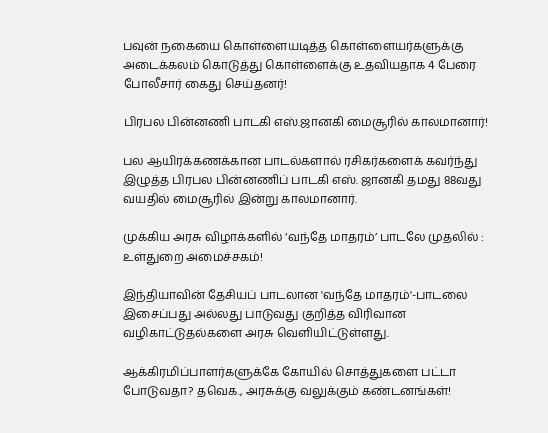பவுன் நகையை கொள்ளையடித்த கொள்ளையர்களுக்கு அடைக்கலம் கொடுத்து கொள்ளைக்கு உதவியதாக 4 பேரை போலீசார் கைது செய்தனர்!

பிரபல பின்னணி பாடகி எஸ்.ஜானகி மைசூரில் காலமானார்!

பல ஆயிரக்கணக்கான பாடல்களால் ரசிகர்களைக் கவர்ந்து இழுத்த பிரபல பின்னணிப் பாடகி எஸ். ஜானகி தமது 88வது வயதில் மைசூரில் இன்று காலமானார்.

முக்கிய அரசு விழாக்களில் ‘வந்தே மாதரம்’ பாடலே முதலில் : உள்துறை அமைச்சகம்!

இந்தியாவின் தேசியப் பாடலான 'வந்தே மாதரம்'-பாடலை இசைப்பது அல்லது பாடுவது குறித்த விரிவான வழிகாட்டுதல்களை அரசு வெளியிட்டுள்ளது.

ஆக்கிரமிப்பாளர்களுக்கே கோயில் சொத்துகளை பட்டா போடுவதா? தவெக., அரசுக்கு வலுக்கும் கண்டனங்கள்!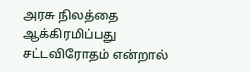அரசு நிலத்தை ஆக்கிரமிப்பது சட்டவிரோதம் என்றால்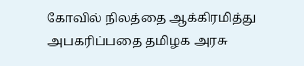கோவில் நிலத்தை ஆக்கிரமித்து அபகரிப்பதை தமிழக அரசு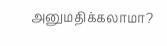அனுமதிக்கலாமா?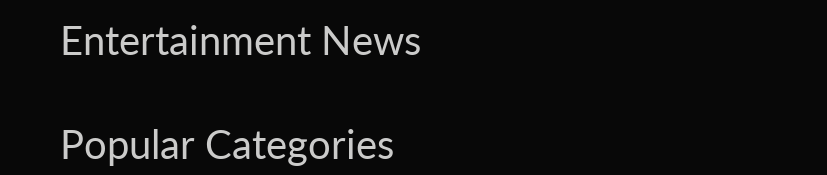Entertainment News

Popular Categories